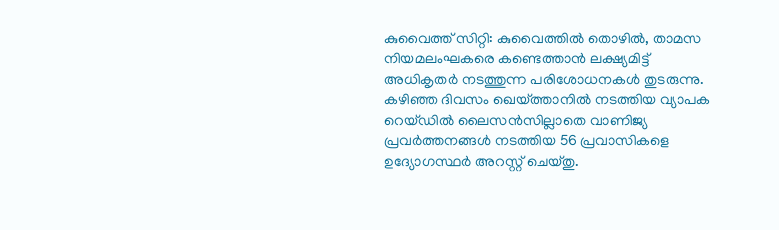കുവൈത്ത് സിറ്റി: കുവൈത്തിൽ തൊഴിൽ, താമസ നിയമലംഘകരെ കണ്ടെത്താൻ ലക്ഷ്യമിട്ട് അധികൃതർ നടത്തുന്ന പരിശോധനകൾ തുടരുന്നു. കഴിഞ്ഞ ദിവസം ഖെയ്ത്താനിൽ നടത്തിയ വ്യാപക റെയ്ഡിൽ ലൈസൻസില്ലാതെ വാണിജ്യ പ്രവർത്തനങ്ങൾ നടത്തിയ 56 പ്രവാസികളെ ഉദ്യോഗസ്ഥർ അറസ്റ്റ് ചെയ്തു.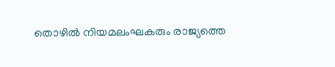തൊഴിൽ നിയമലംഘകരും രാജ്യത്തെ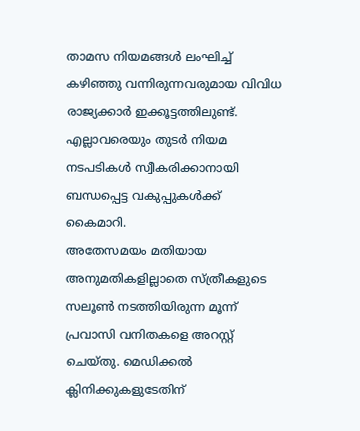താമസ നിയമങ്ങൾ ലംഘിച്ച് കഴിഞ്ഞു വന്നിരുന്നവരുമായ വിവിധ രാജ്യക്കാർ ഇക്കൂട്ടത്തിലുണ്ട്. എല്ലാവരെയും തുടർ നിയമ നടപടികൾ സ്വീകരിക്കാനായി ബന്ധപ്പെട്ട വകുപ്പുകൾക്ക് കൈമാറി.
അതേസമയം മതിയായ അനുമതികളില്ലാതെ സ്ത്രീകളുടെ സലൂൺ നടത്തിയിരുന്ന മൂന്ന് പ്രവാസി വനിതകളെ അറസ്റ്റ് ചെയ്തു. മെഡിക്കൽ ക്ലിനിക്കുകളുടേതിന്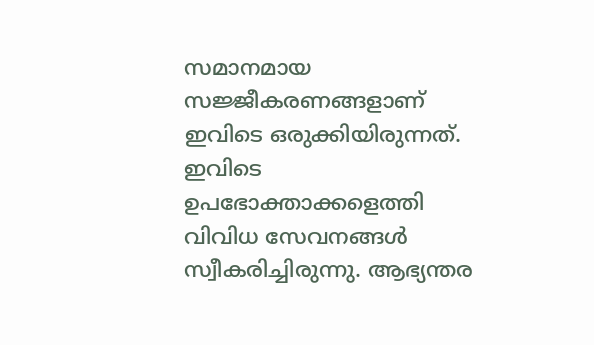സമാനമായ സജ്ജീകരണങ്ങളാണ് ഇവിടെ ഒരുക്കിയിരുന്നത്. ഇവിടെ ഉപഭോക്താക്കളെത്തി വിവിധ സേവനങ്ങൾ സ്വീകരിച്ചിരുന്നു. ആഭ്യന്തര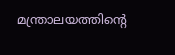മന്ത്രാലയത്തിന്റെ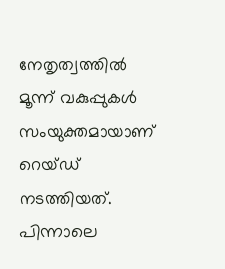നേതൃത്വത്തിൽ മൂന്ന് വകുപ്പുകൾ സംയുക്തമായാണ് റെയ്ഡ് നടത്തിയത്. പിന്നാലെ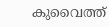കുവൈത്ത്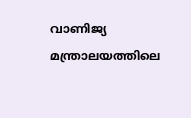വാണിജ്യ മന്ത്രാലയത്തിലെ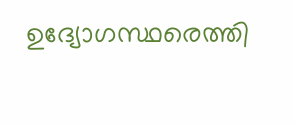ഉദ്യോഗസ്ഥരെത്തി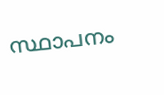സ്ഥാപനം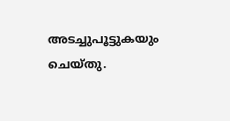അടച്ചുപൂട്ടുകയും ചെയ്തു.